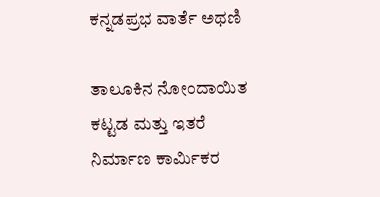ಕನ್ನಡಪ್ರಭ ವಾರ್ತೆ ಅಥಣಿ

ತಾಲೂಕಿನ ನೋಂದಾಯಿತ ಕಟ್ಟಡ ಮತ್ತು ಇತರೆ ನಿರ್ಮಾಣ ಕಾರ್ಮಿಕರ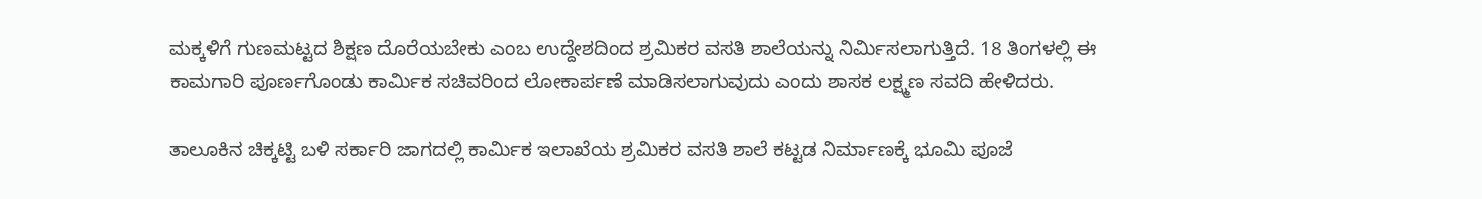ಮಕ್ಕಳಿಗೆ ಗುಣಮಟ್ಟದ ಶಿಕ್ಷಣ ದೊರೆಯಬೇಕು ಎಂಬ ಉದ್ದೇಶದಿಂದ ಶ್ರಮಿಕರ ವಸತಿ ಶಾಲೆಯನ್ನು ನಿರ್ಮಿಸಲಾಗುತ್ತಿದೆ. 18 ತಿಂಗಳಲ್ಲಿ ಈ ಕಾಮಗಾರಿ ಪೂರ್ಣಗೊಂಡು ಕಾರ್ಮಿಕ ಸಚಿವರಿಂದ ಲೋಕಾರ್ಪಣೆ ಮಾಡಿಸಲಾಗುವುದು ಎಂದು ಶಾಸಕ ಲಕ್ಷ್ಮಣ ಸವದಿ ಹೇಳಿದರು.

ತಾಲೂಕಿನ ಚಿಕ್ಕಟ್ಟಿ ಬಳಿ ಸರ್ಕಾರಿ ಜಾಗದಲ್ಲಿ ಕಾರ್ಮಿಕ ಇಲಾಖೆಯ ಶ್ರಮಿಕರ ವಸತಿ ಶಾಲೆ ಕಟ್ಟಡ ನಿರ್ಮಾಣಕ್ಕೆ ಭೂಮಿ ಪೂಜೆ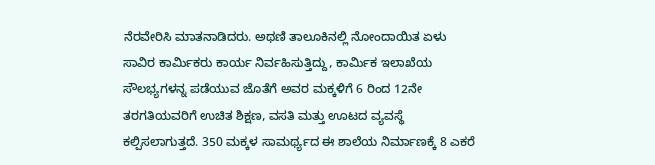ನೆರವೇರಿಸಿ ಮಾತನಾಡಿದರು. ಅಥಣಿ ತಾಲೂಕಿನಲ್ಲಿ ನೋಂದಾಯಿತ ಏಳು ಸಾವಿರ ಕಾರ್ಮಿಕರು ಕಾರ್ಯ ನಿರ್ವಹಿಸುತ್ತಿದ್ದು, ಕಾರ್ಮಿಕ ಇಲಾಖೆಯ ಸೌಲಭ್ಯಗಳನ್ನ ಪಡೆಯುವ ಜೊತೆಗೆ ಅವರ ಮಕ್ಕಳಿಗೆ 6 ರಿಂದ 12ನೇ ತರಗತಿಯವರಿಗೆ ಉಚಿತ ಶಿಕ್ಷಣ, ವಸತಿ ಮತ್ತು ಊಟದ ವ್ಯವಸ್ಥೆ ಕಲ್ಪಿಸಲಾಗುತ್ತದೆ. 350 ಮಕ್ಕಳ ಸಾಮರ್ಥ್ಯದ ಈ ಶಾಲೆಯ ನಿರ್ಮಾಣಕ್ಕೆ 8 ಎಕರೆ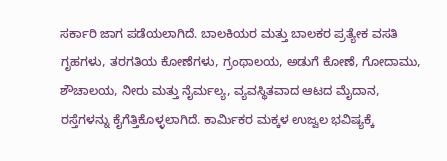ಸರ್ಕಾರಿ ಜಾಗ ಪಡೆಯಲಾಗಿದೆ. ಬಾಲಕಿಯರ ಮತ್ತು ಬಾಲಕರ ಪ್ರತ್ಯೇಕ ವಸತಿ ಗೃಹಗಳು, ತರಗತಿಯ ಕೋಣೆಗಳು, ಗ್ರಂಥಾಲಯ, ಅಡುಗೆ ಕೋಣೆ, ಗೋದಾಮು, ಶೌಚಾಲಯ, ನೀರು ಮತ್ತು ನೈರ್ಮಲ್ಯ, ವ್ಯವಸ್ಥಿತವಾದ ಆಟದ ಮೈದಾನ, ರಸ್ತೆಗಳನ್ನು ಕೈಗೆತ್ತಿಕೊಳ್ಳಲಾಗಿದೆ. ಕಾರ್ಮಿಕರ ಮಕ್ಕಳ ಉಜ್ವಲ ಭವಿಷ್ಯಕ್ಕೆ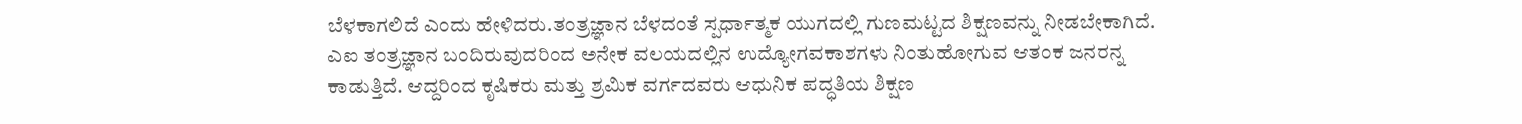ಬೆಳಕಾಗಲಿದೆ ಎಂದು ಹೇಳಿದರು.ತಂತ್ರಜ್ಞಾನ ಬೆಳದಂತೆ ಸ್ಪರ್ಧಾತ್ಮಕ ಯುಗದಲ್ಲಿ ಗುಣಮಟ್ಟದ ಶಿಕ್ಷಣವನ್ನು ನೀಡಬೇಕಾಗಿದೆ. ಎಐ ತಂತ್ರಜ್ಞಾನ ಬಂದಿರುವುದರಿಂದ ಅನೇಕ ವಲಯದಲ್ಲಿನ ಉದ್ಯೋಗವಕಾಶಗಳು ನಿಂತುಹೋಗುವ ಆತಂಕ ಜನರನ್ನ ಕಾಡುತ್ತಿದೆ. ಆದ್ದರಿಂದ ಕೃಷಿಕರು ಮತ್ತು ಶ್ರಮಿಕ ವರ್ಗದವರು ಆಧುನಿಕ ಪದ್ಧತಿಯ ಶಿಕ್ಷಣ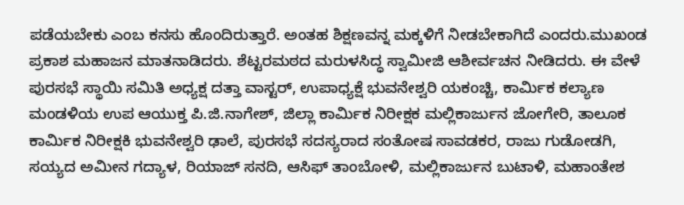ಪಡೆಯಬೇಕು ಎಂಬ ಕನಸು ಹೊಂದಿರುತ್ತಾರೆ. ಅಂತಹ ಶಿಕ್ಷಣವನ್ನ ಮಕ್ಕಳಿಗೆ ನೀಡಬೇಕಾಗಿದೆ ಎಂದರು.ಮುಖಂಡ ಪ್ರಕಾಶ ಮಹಾಜನ ಮಾತನಾಡಿದರು. ಶೆಟ್ಟರಮಠದ ಮರುಳಸಿದ್ಧ ಸ್ವಾಮೀಜಿ ಆಶೀರ್ವಚನ ನೀಡಿದರು. ಈ ವೇಳೆ ಪುರಸಭೆ ಸ್ಥಾಯಿ ಸಮಿತಿ ಅಧ್ಯಕ್ಷ ದತ್ತಾ ವಾಸ್ಟರ್‌, ಉಪಾಧ್ಯಕ್ಷೆ ಭುವನೇಶ್ವರಿ ಯಕoಚ್ಚಿ, ಕಾರ್ಮಿಕ ಕಲ್ಯಾಣ ಮಂಡಳಿಯ ಉಪ ಆಯುಕ್ತ ಪಿ.ಜಿ.ನಾಗೇಶ್, ಜಿಲ್ಲಾ ಕಾರ್ಮಿಕ ನಿರೀಕ್ಷಕ ಮಲ್ಲಿಕಾರ್ಜುನ ಜೋಗೇರಿ, ತಾಲೂಕ ಕಾರ್ಮಿಕ ನಿರೀಕ್ಷಕಿ ಭುವನೇಶ್ವರಿ ಢಾಲೆ, ಪುರಸಭೆ ಸದಸ್ಯರಾದ ಸಂತೋಷ ಸಾವಡಕರ, ರಾಜು ಗುಡೋಡಗಿ, ಸಯ್ಯದ ಅಮೀನ ಗದ್ಯಾಳ, ರಿಯಾಜ್ ಸನದಿ, ಆಸಿಫ್ ತಾಂಬೋಳಿ, ಮಲ್ಲಿಕಾರ್ಜುನ ಬುಟಾಳಿ, ಮಹಾಂತೇಶ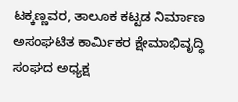ಟಕ್ಕಣ್ಣವರ, ತಾಲೂಕ ಕಟ್ಟಡ ನಿರ್ಮಾಣ ಅಸಂಘಟಿತ ಕಾರ್ಮಿಕರ ಕ್ಷೇಮಾಭಿವೃದ್ಧಿ ಸಂಘದ ಅಧ್ಯಕ್ಷ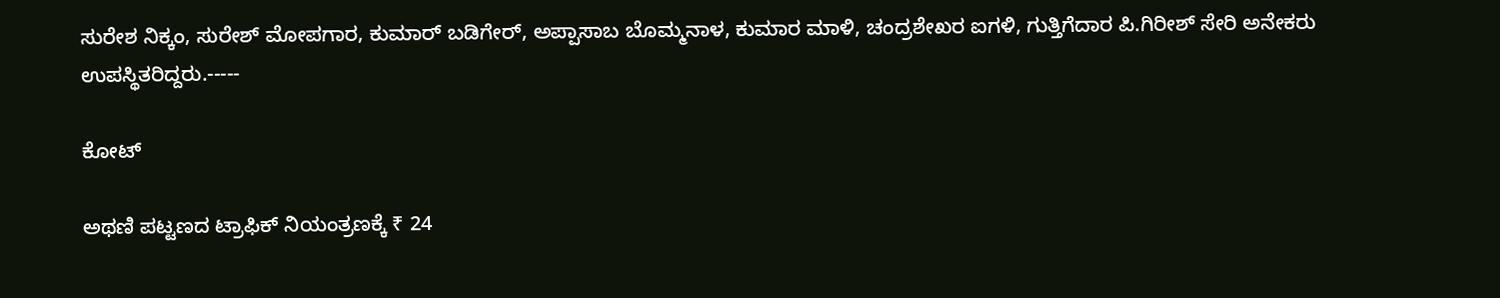ಸುರೇಶ ನಿಕ್ಕಂ, ಸುರೇಶ್ ಮೋಪಗಾರ, ಕುಮಾರ್ ಬಡಿಗೇರ್, ಅಪ್ಪಾಸಾಬ ಬೊಮ್ಮನಾಳ, ಕುಮಾರ ಮಾಳಿ, ಚಂದ್ರಶೇಖರ ಐಗಳಿ, ಗುತ್ತಿಗೆದಾರ ಪಿ.ಗಿರೀಶ್ ಸೇರಿ ಅನೇಕರು ಉಪಸ್ಥಿತರಿದ್ದರು.-----

ಕೋಟ್‌

ಅಥಣಿ ಪಟ್ಟಣದ ಟ್ರಾಫಿಕ್‌ ನಿಯಂತ್ರಣಕ್ಕೆ ₹ 24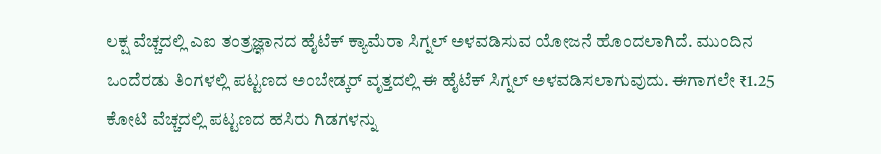ಲಕ್ಷ ವೆಚ್ಚದಲ್ಲಿ ಎಐ ತಂತ್ರಜ್ಞಾನದ ಹೈಟೆಕ್ ಕ್ಯಾಮೆರಾ ಸಿಗ್ನಲ್‌ ಅಳವಡಿಸುವ ಯೋಜನೆ ಹೊಂದಲಾಗಿದೆ. ಮುಂದಿನ ಒಂದೆರಡು ತಿಂಗಳಲ್ಲಿ ಪಟ್ಟಣದ ಅಂಬೇಡ್ಕರ್ ವೃತ್ತದಲ್ಲಿ ಈ ಹೈಟೆಕ್ ಸಿಗ್ನಲ್ ಅಳವಡಿಸಲಾಗುವುದು. ಈಗಾಗಲೇ ₹1.25 ಕೋಟಿ ವೆಚ್ಚದಲ್ಲಿ ಪಟ್ಟಣದ ಹಸಿರು ಗಿಡಗಳನ್ನು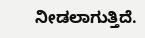ನೀಡಲಾಗುತ್ತಿದೆ.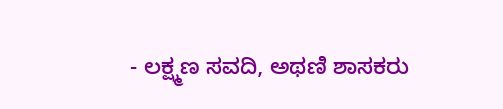- ಲಕ್ಷ್ಮಣ ಸವದಿ, ಅಥಣಿ ಶಾಸಕರು